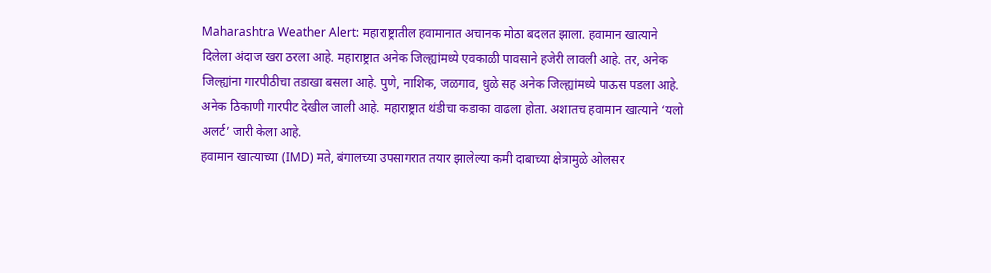Maharashtra Weather Alert: महाराष्ट्रातील हवामानात अचानक मोठा बदलत झाला. हवामान खात्याने दिलेला अंदाज खरा ठरला आहे. महाराष्ट्रात अनेक जिल्ह्यांमध्ये एवकाळी पावसाने हजेरी लावली आहे. तर, अनेक जिल्ह्यांना गारपीठीचा तडाखा बसला आहे. पुणे, नाशिक, जळगाव, धुळे सह अनेक जिल्ह्यांमध्ये पाऊस पडला आहे. अनेक ठिकाणी गारपीट देखील जाली आहे. महाराष्ट्रात थंडीचा कडाका वाढला होता. अशातच हवामान खात्याने ‘यलो अलर्ट’ जारी केला आहे.
हवामान खात्याच्या (IMD) मते, बंगालच्या उपसागरात तयार झालेल्या कमी दाबाच्या क्षेत्रामुळे ओलसर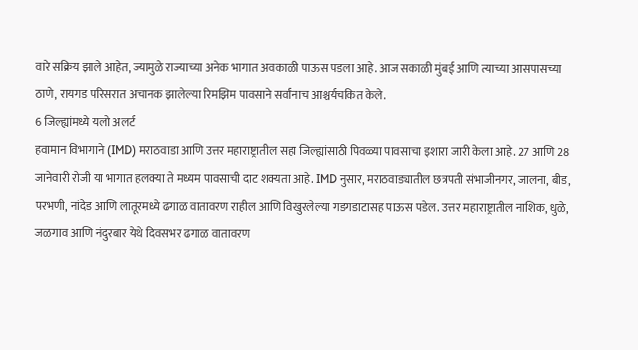वारे सक्रिय झाले आहेत, ज्यामुळे राज्याच्या अनेक भागात अवकाळी पाऊस पडला आहे. आज सकाळी मुंबई आणि त्याच्या आसपासच्या ठाणे, रायगड परिसरात अचानक झालेल्या रिमझिम पावसाने सर्वांनाच आश्चर्यचकित केले.
6 जिल्ह्यांमध्ये यलो अलर्ट
हवामान विभागाने (IMD) मराठवाडा आणि उत्तर महाराष्ट्रातील सहा जिल्ह्यांसाठी पिवळ्या पावसाचा इशारा जारी केला आहे. 27 आणि 28 जानेवारी रोजी या भागात हलक्या ते मध्यम पावसाची दाट शक्यता आहे. IMD नुसार, मराठवाड्यातील छत्रपती संभाजीनगर, जालना, बीड, परभणी, नांदेड आणि लातूरमध्ये ढगाळ वातावरण राहील आणि विखुरलेल्या गडगडाटासह पाऊस पडेल. उत्तर महाराष्ट्रातील नाशिक, धुळे, जळगाव आणि नंदुरबार येथे दिवसभर ढगाळ वातावरण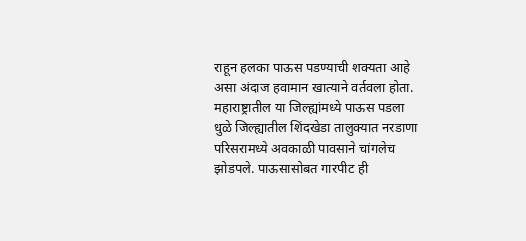राहून हलका पाऊस पडण्याची शक्यता आहे असा अंदाज हवामान खात्याने वर्तवला होता.
महाराष्ट्रातील या जिल्ह्यांमध्ये पाऊस पडला
धुळे जिल्ह्यातील शिंदखेडा तालुक्यात नरडाणा परिसरामध्ये अवकाळी पावसाने चांगलेच झोडपले. पाऊसासोबत गारपीट ही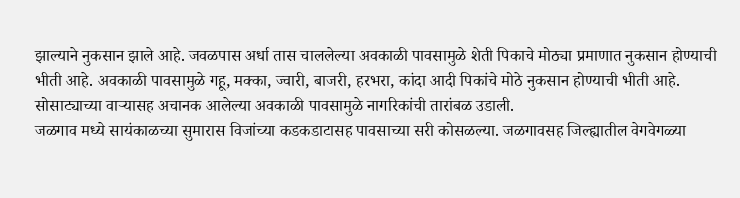झाल्याने नुकसान झाले आहे. जवळपास अर्धा तास चाललेल्या अवकाळी पावसामुळे शेती पिकाचे मोठ्या प्रमाणात नुकसान होण्याची भीती आहे. अवकाळी पावसामुळे गहू, मक्का, ज्वारी, बाजरी, हरभरा, कांदा आदी पिकांचे मोठे नुकसान होण्याची भीती आहे. सोसाट्याच्या वाऱ्यासह अचानक आलेल्या अवकाळी पावसामुळे नागरिकांची तारांबळ उडाली.
जळगाव मध्ये सायंकाळच्या सुमारास विजांच्या कडकडाटासह पावसाच्या सरी कोसळल्या. जळगावसह जिल्ह्यातील वेगवेगळ्या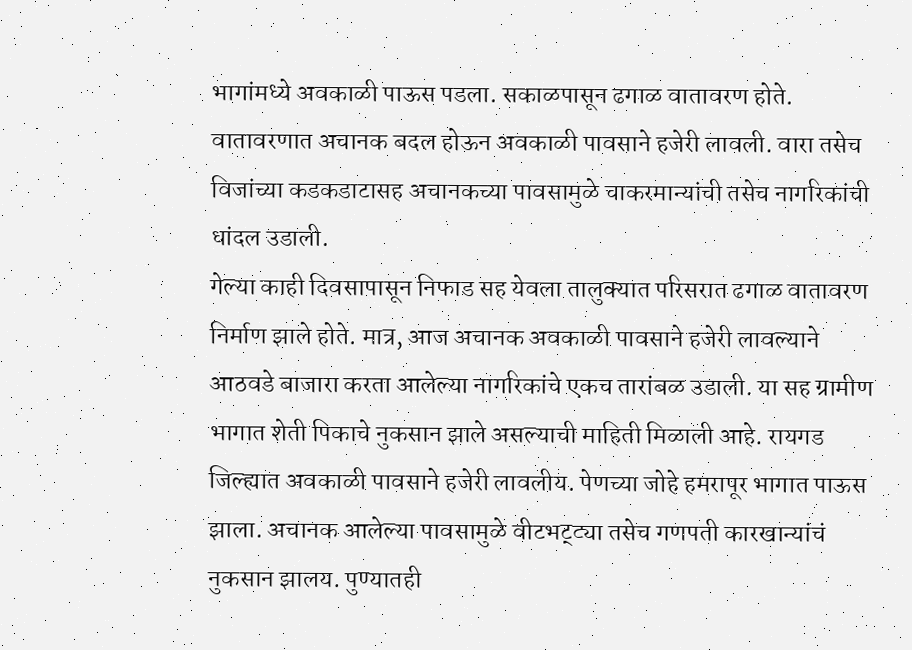भागांमध्ये अवकाळी पाऊस पडला. सकाळपासून ढगाळ वातावरण होते. वातावरणात अचानक बदल होऊन अवकाळी पावसाने हजेरी लावली. वारा तसेच विजांच्या कडकडाटासह अचानकच्या पावसामुळे चाकरमान्यांची तसेच नागरिकांची धांदल उडाली.
गेल्या काही दिवसापासून निफाड सह येवला तालुक्यात परिसरात ढगाळ वातावरण निर्माण झाले होते. मात्र, आज अचानक अवकाळी पावसाने हजेरी लावल्याने आठवडे बाजारा करता आलेल्या नागरिकांचे एकच तारांबळ उडाली. या सह ग्रामीण भागात शेती पिकाचे नुकसान झाले असल्याची माहिती मिळाली आहे. रायगड जिल्ह्यात अवकाळी पावसाने हजेरी लावलीय. पेणच्या जोहे हमरापूर भागात पाऊस झाला. अचानक आलेल्या पावसामुळे वीटभट्ट्या तसेच गणपती कारखान्यांचं नुकसान झालय. पुण्यातही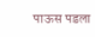पाऊस पडला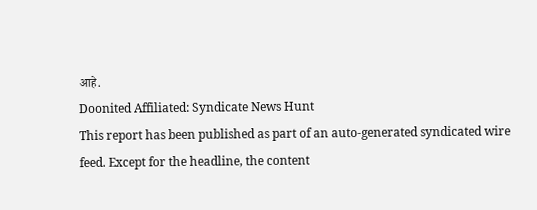आहे.
Doonited Affiliated: Syndicate News Hunt
This report has been published as part of an auto-generated syndicated wire feed. Except for the headline, the content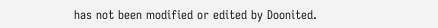has not been modified or edited by Doonited.